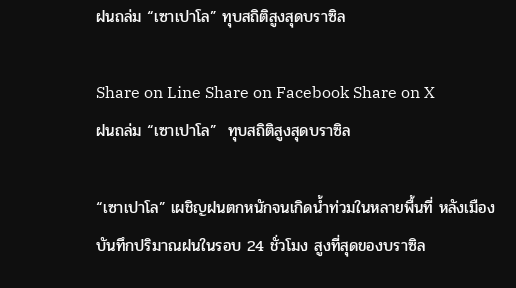ฝนถล่ม “เซาเปาโล” ทุบสถิติสูงสุดบราซิล

Share on Line Share on Facebook Share on X
ฝนถล่ม “เซาเปาโล”  ทุบสถิติสูงสุดบราซิล

“เซาเปาโล” เผชิญฝนตกหนักจนเกิดน้ำท่วมในหลายพื้นที่ หลังเมืองบันทึกปริมาณฝนในรอบ 24 ชั่วโมง สูงที่สุดของบราซิล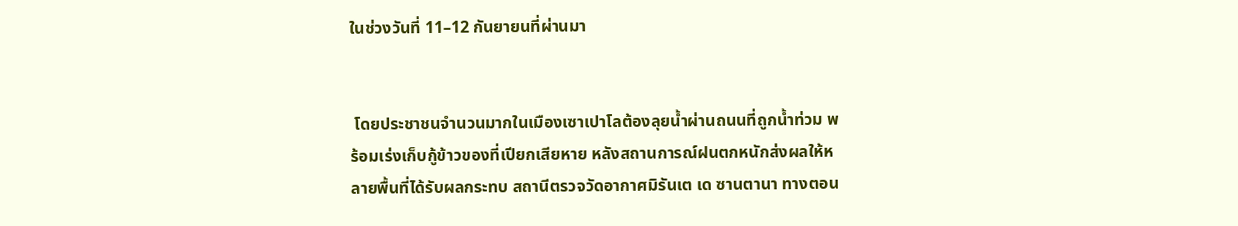ในช่วงวันที่ 11–12 กันยายนที่ผ่านมา


 โดยประชาชนจำนวนมากในเมืองเซาเปาโลต้องลุยน้ำผ่านถนนที่ถูกน้ำท่วม พร้อมเร่งเก็บกู้ข้าวของที่เปียกเสียหาย หลังสถานการณ์ฝนตกหนักส่งผลให้หลายพื้นที่ได้รับผลกระทบ สถานีตรวจวัดอากาศมิรันเต เด ซานตานา ทางตอน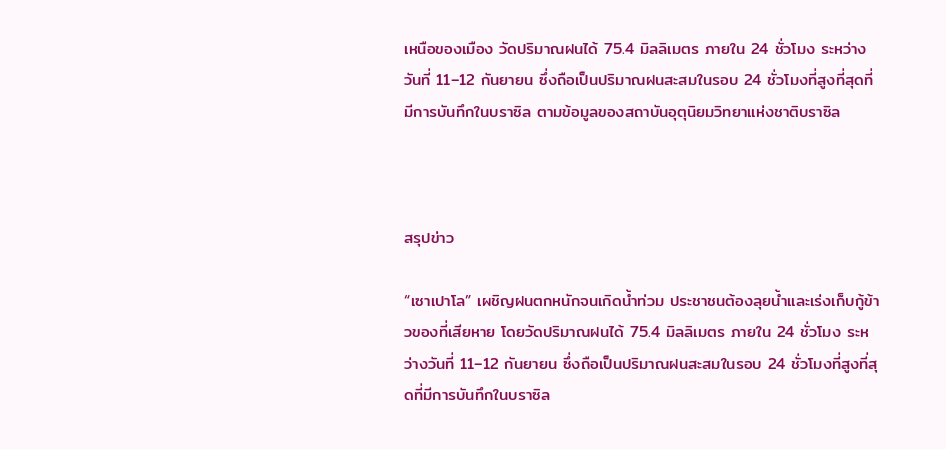เหนือของเมือง วัดปริมาณฝนได้ 75.4 มิลลิเมตร ภายใน 24 ชั่วโมง ระหว่างวันที่ 11–12 กันยายน ซึ่งถือเป็นปริมาณฝนสะสมในรอบ 24 ชั่วโมงที่สูงที่สุดที่มีการบันทึกในบราซิล ตามข้อมูลของสถาบันอุตุนิยมวิทยาแห่งชาติบราซิล



สรุปข่าว

“เซาเปาโล” เผชิญฝนตกหนักจนเกิดน้ำท่วม ประชาชนต้องลุยน้ำและเร่งเก็บกู้ข้าวของที่เสียหาย โดยวัดปริมาณฝนได้ 75.4 มิลลิเมตร ภายใน 24 ชั่วโมง ระหว่างวันที่ 11–12 กันยายน ซึ่งถือเป็นปริมาณฝนสะสมในรอบ 24 ชั่วโมงที่สูงที่สุดที่มีการบันทึกในบราซิล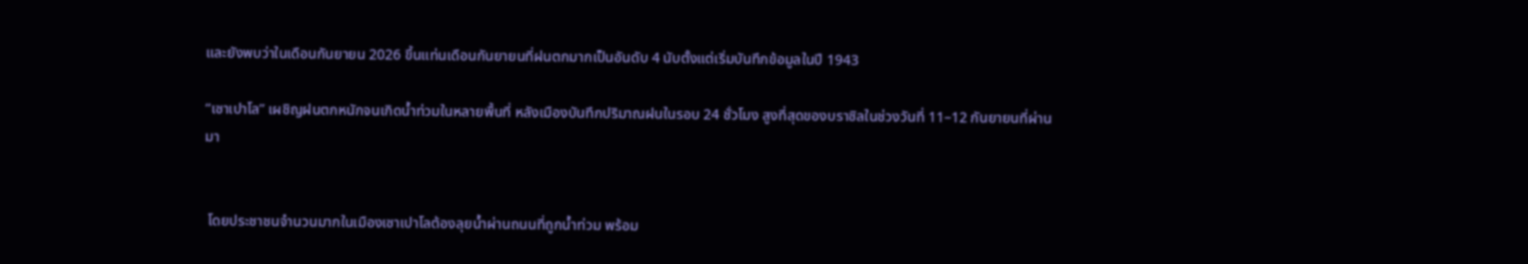และยังพบว่าในเดือนกันยายน 2026 ขึ้นแท่นเดือนกันยายนที่ฝนตกมากเป็นอันดับ 4 นับตั้งแต่เริ่มบันทึกข้อมูลในปี 1943

“เซาเปาโล” เผชิญฝนตกหนักจนเกิดน้ำท่วมในหลายพื้นที่ หลังเมืองบันทึกปริมาณฝนในรอบ 24 ชั่วโมง สูงที่สุดของบราซิลในช่วงวันที่ 11–12 กันยายนที่ผ่านมา


 โดยประชาชนจำนวนมากในเมืองเซาเปาโลต้องลุยน้ำผ่านถนนที่ถูกน้ำท่วม พร้อม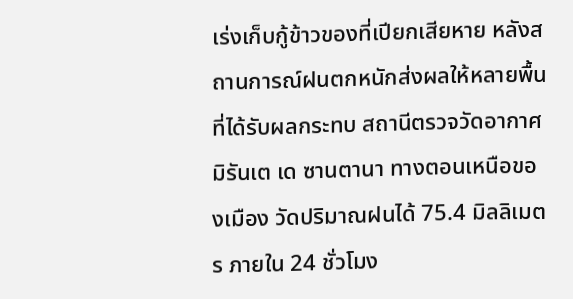เร่งเก็บกู้ข้าวของที่เปียกเสียหาย หลังสถานการณ์ฝนตกหนักส่งผลให้หลายพื้นที่ได้รับผลกระทบ สถานีตรวจวัดอากาศมิรันเต เด ซานตานา ทางตอนเหนือของเมือง วัดปริมาณฝนได้ 75.4 มิลลิเมตร ภายใน 24 ชั่วโมง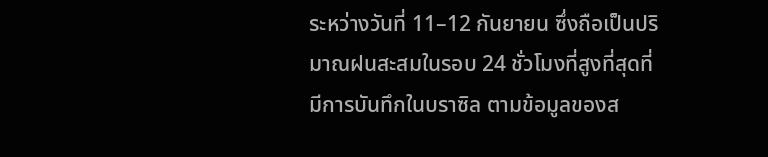ระหว่างวันที่ 11–12 กันยายน ซึ่งถือเป็นปริมาณฝนสะสมในรอบ 24 ชั่วโมงที่สูงที่สุดที่มีการบันทึกในบราซิล ตามข้อมูลของส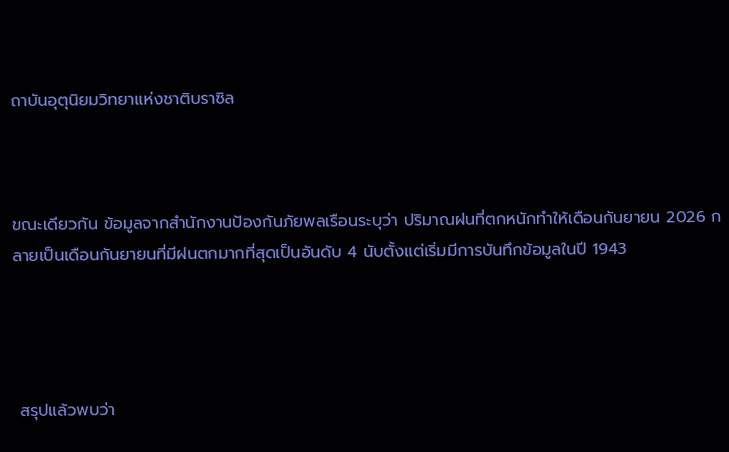ถาบันอุตุนิยมวิทยาแห่งชาติบราซิล



ขณะเดียวกัน ข้อมูลจากสำนักงานป้องกันภัยพลเรือนระบุว่า ปริมาณฝนที่ตกหนักทำให้เดือนกันยายน 2026 กลายเป็นเดือนกันยายนที่มีฝนตกมากที่สุดเป็นอันดับ 4 นับตั้งแต่เริ่มมีการบันทึกข้อมูลในปี 1943




 สรุปแล้วพบว่า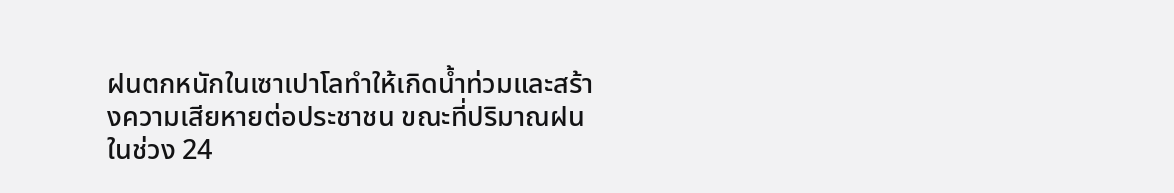ฝนตกหนักในเซาเปาโลทำให้เกิดน้ำท่วมและสร้างความเสียหายต่อประชาชน ขณะที่ปริมาณฝนในช่วง 24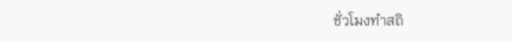ชั่วโมงทำสถิ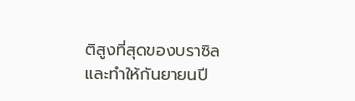ติสูงที่สุดของบราซิล และทำให้กันยายนปี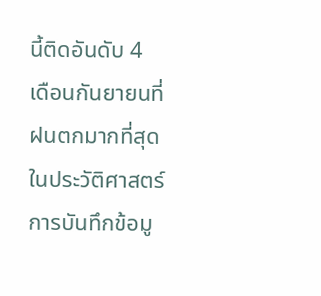นี้ติดอันดับ 4 เดือนกันยายนที่ฝนตกมากที่สุดในประวัติศาสตร์การบันทึกข้อมู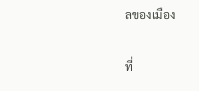ลของเมือง

ที่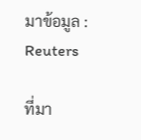มาข้อมูล : Reuters

ที่มา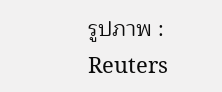รูปภาพ : Reuters